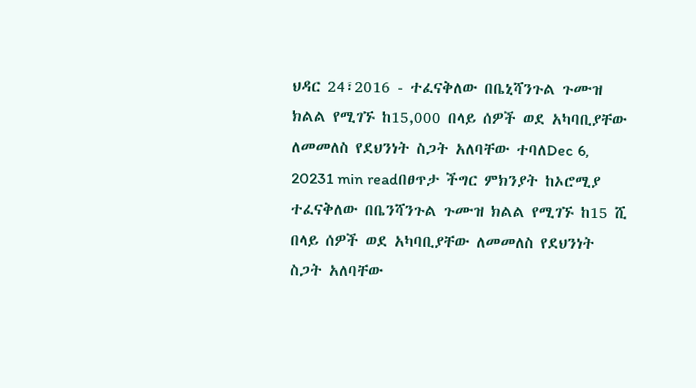ህዳር 24፣2016 - ተፈናቅለው በቤኒሻንጉል ጉሙዝ ክልል የሚገኙ ከ15,000 በላይ ሰዎች ወደ አካባቢያቸው ለመመለስ የደህንነት ስጋት አለባቸው ተባለDec 6, 20231 min readበፀጥታ ችግር ምክንያት ከኦሮሚያ ተፈናቅለው በቤንሻንጉል ጉሙዝ ክልል የሚገኙ ከ15 ሺ በላይ ሰዎች ወደ አካባቢያቸው ለመመለስ የደህንነት ስጋት አለባቸው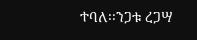ተባለ፡፡ንጋቱ ረጋሣ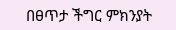በፀጥታ ችግር ምክንያት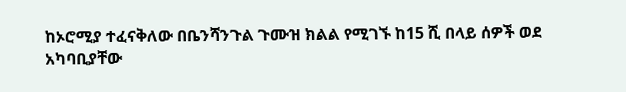ከኦሮሚያ ተፈናቅለው በቤንሻንጉል ጉሙዝ ክልል የሚገኙ ከ15 ሺ በላይ ሰዎች ወደ አካባቢያቸው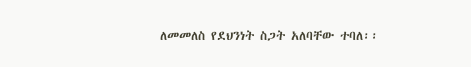ለመመለስ የደህንነት ስጋት አለባቸው ተባለ፡፡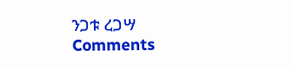ንጋቱ ረጋሣ
Comments